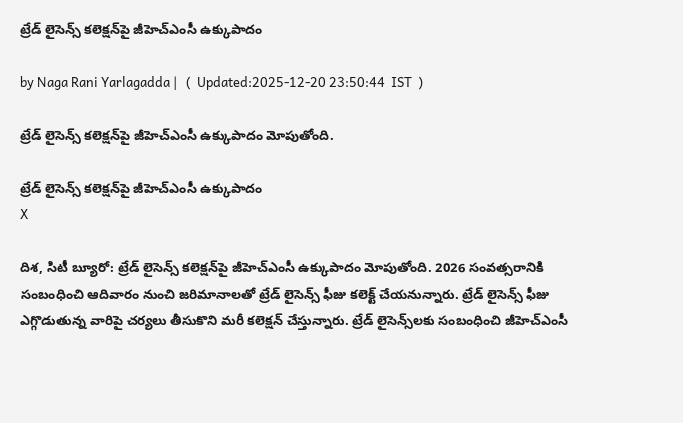ట్రేడ్ లైసెన్స్ కలెక్షన్‌పై జీహెచ్ఎంసీ ఉక్కుపాదం

by Naga Rani Yarlagadda |   (  Updated:2025-12-20 23:50:44  IST  )

ట్రేడ్ లైసెన్స్ కలెక్షన్‌పై జీహెచ్ఎంసీ ఉక్కుపాదం మోపుతోంది.

ట్రేడ్ లైసెన్స్ కలెక్షన్‌పై జీహెచ్ఎంసీ ఉక్కుపాదం
X

దిశ, సిటీ బ్యూరో: ట్రేడ్ లైసెన్స్ కలెక్షన్‌పై జీహెచ్ఎంసీ ఉక్కుపాదం మోపుతోంది. 2026 సంవత్సరానికి సంబంధించి ఆదివారం నుంచి జరిమానాలతో ట్రేడ్ లైసెన్స్ ఫీజు కలెక్ట్ చేయనున్నారు. ట్రేడ్ లైసెన్స్ ఫీజు ఎగ్గొడుతున్న వారిపై చర్యలు తీసుకొని మరీ కలెక్షన్ చేస్తున్నారు. ట్రేడ్ లైసెన్స్‌లకు సంబంధించి జీహెచ్ఎంసీ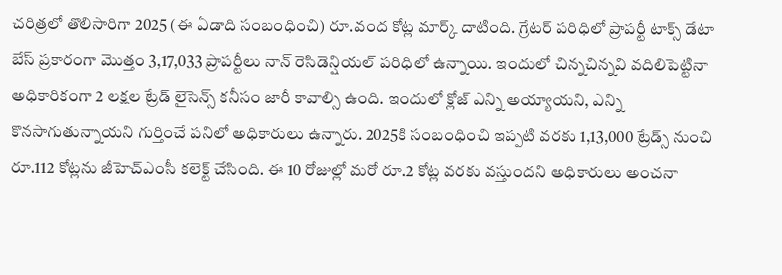చరిత్రలో తొలిసారిగా 2025 (ఈ ఏడాది సంబంధించి) రూ.వంద కోట్ల మార్క్ దాటింది. గ్రేటర్ పరిధిలో ప్రాపర్టీ టాక్స్ డేటా బేస్ ప్రకారంగా మొత్తం 3,17,033 ప్రాపర్టీలు నాన్ రెసిడెన్షియల్ పరిధిలో ఉన్నాయి. ఇందులో చిన్నచిన్నవి వదిలిపెట్టినా అధికారికంగా 2 లక్షల ట్రేడ్ లైసెన్స్ కనీసం జారీ కావాల్సి ఉంది. ఇందులో క్లోజ్ ఎన్ని అయ్యాయని, ఎన్ని కొనసాగుతున్నాయని గుర్తించే పనిలో అధికారులు ఉన్నారు. 2025కి సంబంధించి ఇప్పటి వరకు 1,13,000 ట్రేడ్స్ నుంచి రూ.112 కోట్లను జీహెచ్ఎంసీ కలెక్ట్ చేసింది. ఈ 10 రోజుల్లో మరో రూ.2 కోట్ల వరకు వస్తుందని అధికారులు అంచనా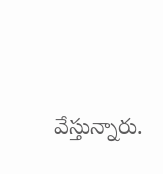వేస్తున్నారు.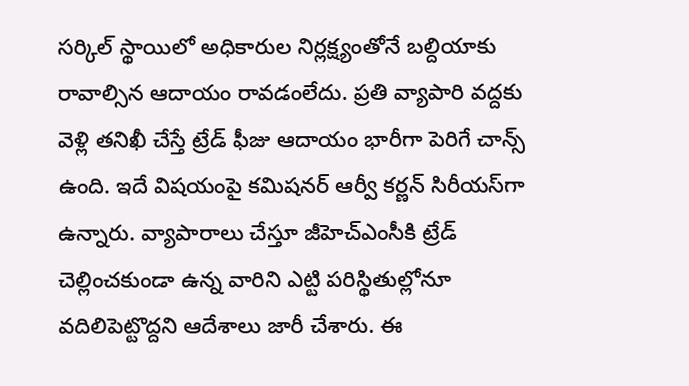సర్కిల్ స్థాయిలో అధికారుల నిర్లక్ష్యంతోనే బల్దియాకు రావాల్సిన ఆదాయం రావడంలేదు. ప్రతి వ్యాపారి వద్దకు వెళ్లి తనిఖీ చేస్తే ట్రేడ్ ఫీజు ఆదాయం భారీగా పెరిగే చాన్స్ ఉంది. ఇదే విషయంపై కమిషనర్ ఆర్వీ కర్ణన్ సిరీయస్‌గా ఉన్నారు. వ్యాపారాలు చేస్తూ జీహెచ్ఎంసీకి ట్రేడ్ చెల్లించకుండా ఉన్న వారిని ఎట్టి పరిస్థితుల్లోనూ వదిలిపెట్టొద్దని ఆదేశాలు జారీ చేశారు. ఈ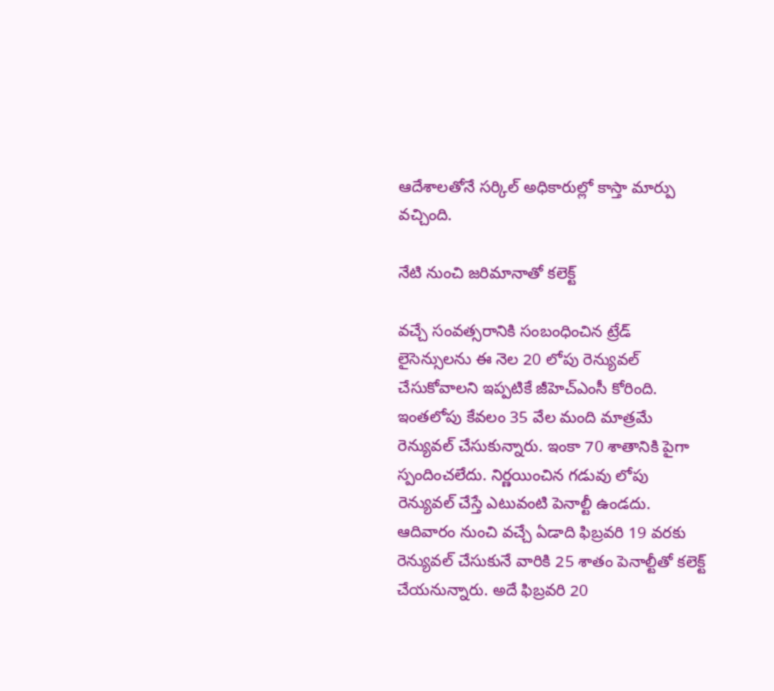ఆదేశాలతోనే సర్కిల్ అధికారుల్లో కాస్తా మార్పు వచ్చింది.

నేటి నుంచి జరిమానాతో కలెక్ట్

వచ్చే సంవత్సరానికి సంబంధించిన ట్రేడ్‌ లైసెన్సులను ఈ నెల 20 లోపు రెన్యువల్ చేసుకోవాలని ఇప్పటికే జీహెచ్ఎంసీ కోరింది. ఇంతలోపు కేవలం 35 వేల మంది మాత్రమే రెన్యువల్ చేసుకున్నారు. ఇంకా 70 శాతానికి పైగా స్పందించలేదు. నిర్ణయించిన గడువు లోపు రెన్యువల్ చేస్తే ఎటువంటి పెనాల్టీ ఉండదు. ఆదివారం నుంచి వచ్చే ఏడాది ఫిబ్రవరి 19 వరకు రెన్యువల్ చేసుకునే వారికి 25 శాతం పెనాల్టీతో కలెక్ట్ చేయనున్నారు. అదే ఫిబ్రవరి 20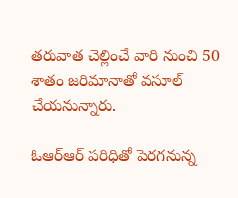తరువాత చెల్లించే వారి నుంచి 50 శాతం జరిమానాతో వసూల్ చేయనున్నారు.

ఓఆర్ఆర్ పరిధితో పెరగనున్న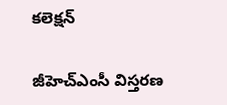కలెక్షన్

జీహెచ్ఎంసీ విస్తరణ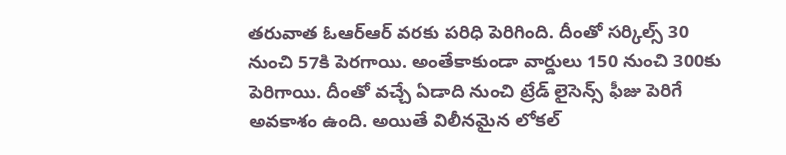తరువాత ఓఆర్ఆర్ వరకు పరిధి పెరిగింది. దీంతో సర్కిల్స్ 30 నుంచి 57కి పెరగాయి. అంతేకాకుండా వార్డులు 150 నుంచి 300కు పెరిగాయి. దీంతో వచ్చే ఏడాది నుంచి ట్రేడ్ లైసెన్స్ ఫీజు పెరిగే అవకాశం ఉంది. అయితే విలీనమైన లోకల్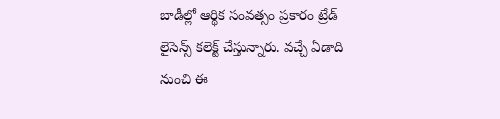బాడీల్లో ఆర్థిక సంవత్సం ప్రకారం ట్రేడ్ లైసెన్స్ కలెక్ట్ చేస్తున్నారు. వచ్చే ఏడాది నుంచి ఈ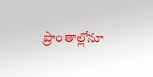ప్రాంతాల్లోనూ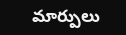మార్పులు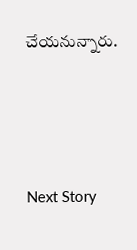చేయనున్నారు.




Next Story